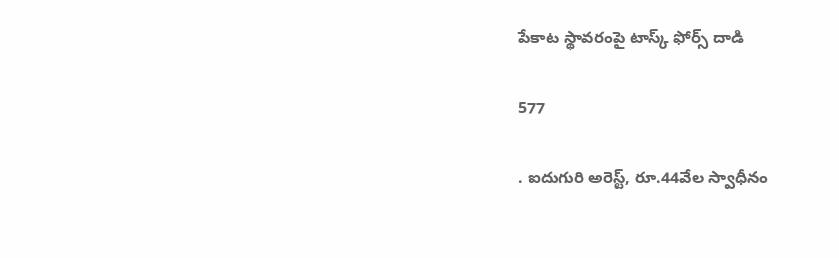పేకాట స్థావరంపై టాస్క్ ఫోర్స్ దాడి

577

. ఐదుగురి అరెస్ట్, రూ.44వేల స్వాధీనం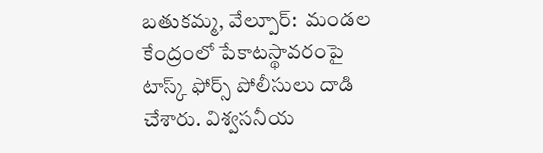బతుకమ్మ, వేల్పూర్:  మండల కేంద్రంలో పేకాటస్థావరంపై టాస్క్ ఫోర్స్ పోలీసులు దాడి చేశారు. విశ్వసనీయ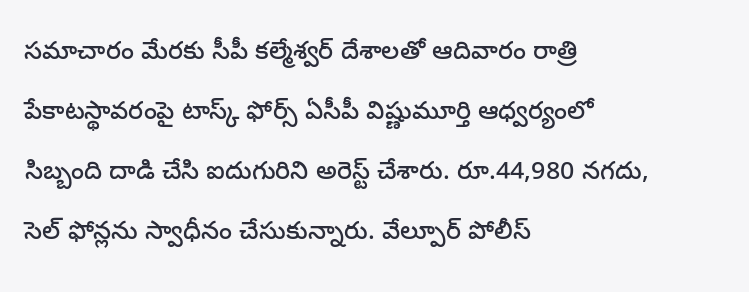సమాచారం మేరకు సీపీ కల్మేశ్వర్ దేశాలతో ఆదివారం రాత్రి పేకాటస్థావరంపై టాస్క్ ఫోర్స్ ఏసీపీ విష్ణుమూర్తి ఆధ్వర్యంలో సిబ్బంది దాడి చేసి ఐదుగురిని అరెస్ట్ చేశారు. రూ.44,980 నగదు, సెల్ ఫోన్లను స్వాధీనం చేసుకున్నారు. వేల్పూర్ పోలీస్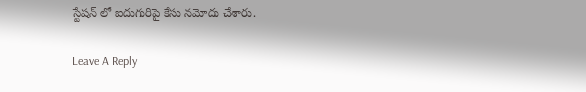స్టేషన్ లో ఐదుగురిపై కేసు నమోదు చేశారు.

Leave A Reply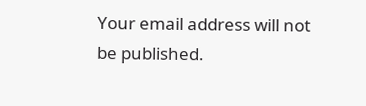Your email address will not be published.